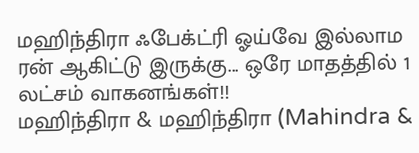மஹிந்திரா ஃபேக்ட்ரி ஓய்வே இல்லாம ரன் ஆகிட்டு இருக்கு... ஒரே மாதத்தில் 1 லட்சம் வாகனங்கள்!!
மஹிந்திரா & மஹிந்திரா (Mahindra &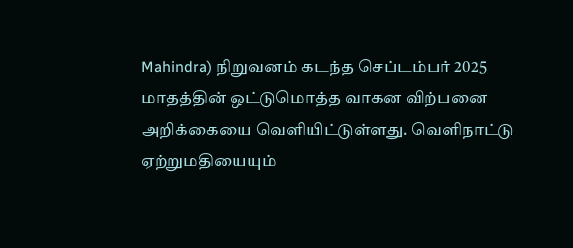Mahindra) நிறுவனம் கடந்த செப்டம்பர் 2025 மாதத்தின் ஒட்டுமொத்த வாகன விற்பனை அறிக்கையை வெளியிட்டுள்ளது. வெளிநாட்டு ஏற்றுமதியையும்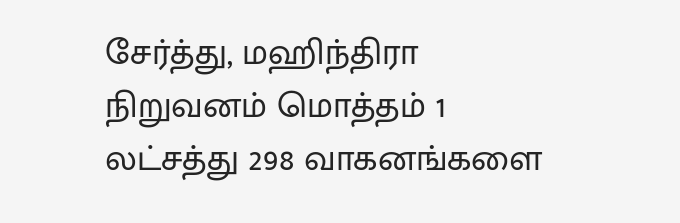சேர்த்து, மஹிந்திரா நிறுவனம் மொத்தம் 1 லட்சத்து 298 வாகனங்களை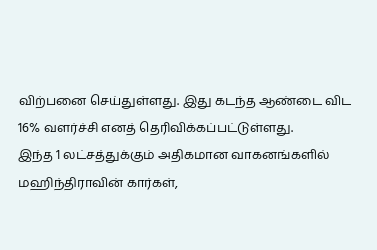விற்பனை செய்துள்ளது. இது கடந்த ஆண்டை விட 16% வளர்ச்சி எனத் தெரிவிக்கப்பட்டுள்ளது.
இந்த 1 லட்சத்துக்கும் அதிகமான வாகனங்களில் மஹிந்திராவின் கார்கள்,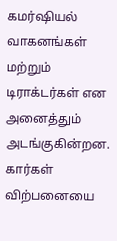கமர்ஷியல் வாகனங்கள் மற்றும் டிராக்டர்கள் என அனைத்தும் அடங்குகின்றன. கார்கள் விற்பனையை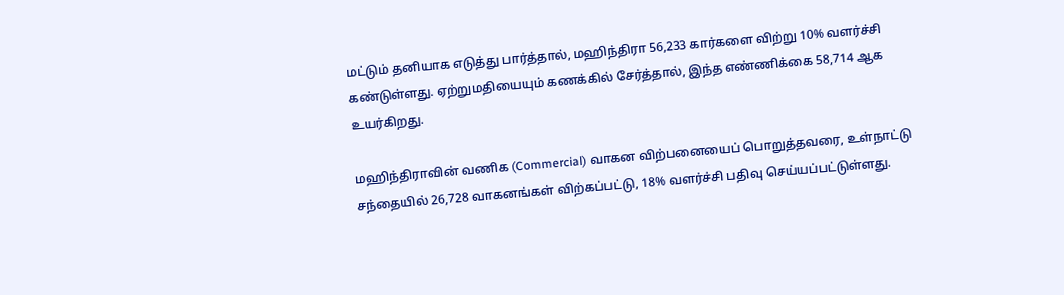மட்டும் தனியாக எடுத்து பார்த்தால், மஹிந்திரா 56,233 கார்களை விற்று 10% வளர்ச்சி கண்டுள்ளது. ஏற்றுமதியையும் கணக்கில் சேர்த்தால், இந்த எண்ணிக்கை 58,714 ஆக உயர்கிறது.

மஹிந்திராவின் வணிக (Commercial) வாகன விற்பனையைப் பொறுத்தவரை, உள்நாட்டு சந்தையில் 26,728 வாகனங்கள் விற்கப்பட்டு, 18% வளர்ச்சி பதிவு செய்யப்பட்டுள்ளது.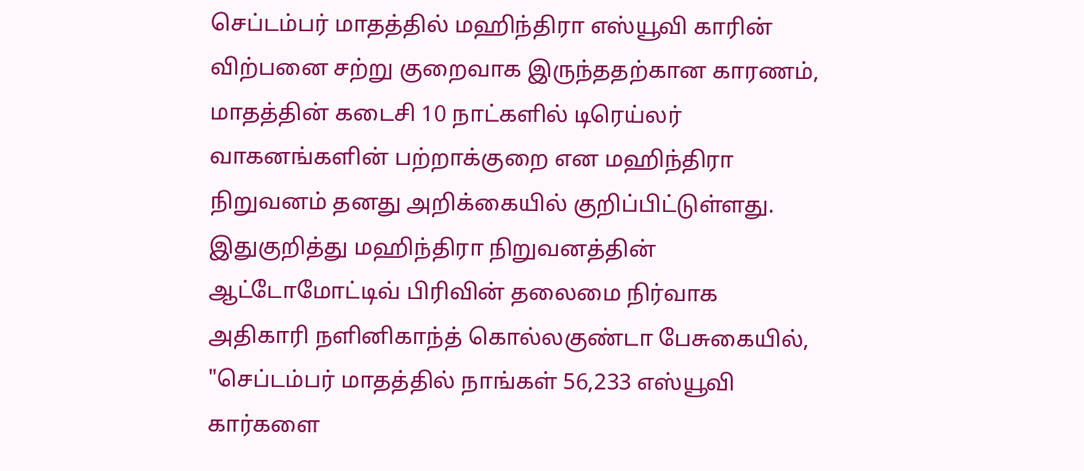செப்டம்பர் மாதத்தில் மஹிந்திரா எஸ்யூவி காரின் விற்பனை சற்று குறைவாக இருந்ததற்கான காரணம், மாதத்தின் கடைசி 10 நாட்களில் டிரெய்லர் வாகனங்களின் பற்றாக்குறை என மஹிந்திரா நிறுவனம் தனது அறிக்கையில் குறிப்பிட்டுள்ளது.
இதுகுறித்து மஹிந்திரா நிறுவனத்தின் ஆட்டோமோட்டிவ் பிரிவின் தலைமை நிர்வாக அதிகாரி நளினிகாந்த் கொல்லகுண்டா பேசுகையில், "செப்டம்பர் மாதத்தில் நாங்கள் 56,233 எஸ்யூவி கார்களை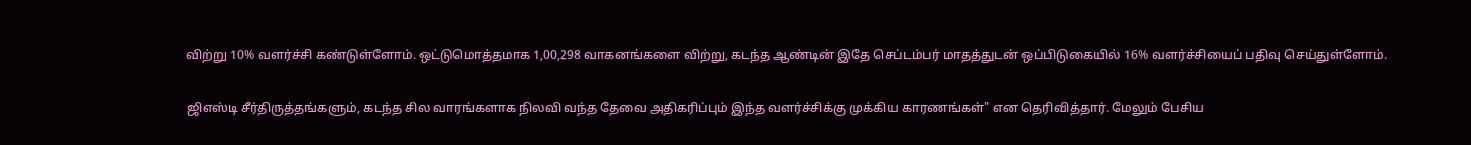விற்று 10% வளர்ச்சி கண்டுள்ளோம். ஒட்டுமொத்தமாக 1,00,298 வாகனங்களை விற்று, கடந்த ஆண்டின் இதே செப்டம்பர் மாதத்துடன் ஒப்பிடுகையில் 16% வளர்ச்சியைப் பதிவு செய்துள்ளோம்.

ஜிஎஸ்டி சீர்திருத்தங்களும், கடந்த சில வாரங்களாக நிலவி வந்த தேவை அதிகரிப்பும் இந்த வளர்ச்சிக்கு முக்கிய காரணங்கள்" என தெரிவித்தார். மேலும் பேசிய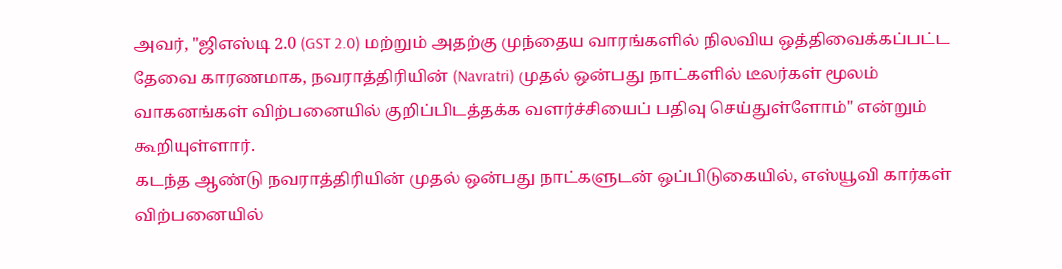அவர், "ஜிஎஸ்டி 2.0 (GST 2.0) மற்றும் அதற்கு முந்தைய வாரங்களில் நிலவிய ஒத்திவைக்கப்பட்ட தேவை காரணமாக, நவராத்திரியின் (Navratri) முதல் ஒன்பது நாட்களில் டீலர்கள் மூலம் வாகனங்கள் விற்பனையில் குறிப்பிடத்தக்க வளர்ச்சியைப் பதிவு செய்துள்ளோம்" என்றும் கூறியுள்ளார்.
கடந்த ஆண்டு நவராத்திரியின் முதல் ஒன்பது நாட்களுடன் ஒப்பிடுகையில், எஸ்யூவி கார்கள் விற்பனையில்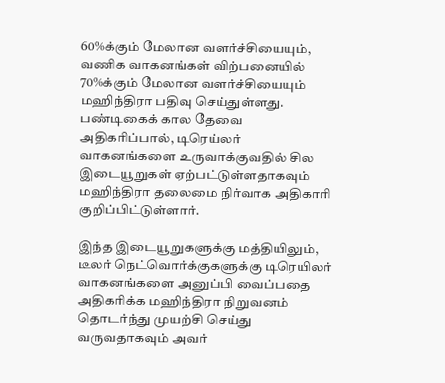60%க்கும் மேலான வளர்ச்சியையும், வணிக வாகனங்கள் விற்பனையில் 70%க்கும் மேலான வளர்ச்சியையும் மஹிந்திரா பதிவு செய்துள்ளது. பண்டிகைக் கால தேவை அதிகரிப்பால், டிரெய்லர் வாகனங்களை உருவாக்குவதில் சில இடையூறுகள் ஏற்பட்டுள்ளதாகவும் மஹிந்திரா தலைமை நிர்வாக அதிகாரி குறிப்பிட்டுள்ளார்.

இந்த இடையூறுகளுக்கு மத்தியிலும், டீலர் நெட்வொர்க்குகளுக்கு டிரெயிலர் வாகனங்களை அனுப்பி வைப்பதை அதிகரிக்க மஹிந்திரா நிறுவனம் தொடர்ந்து முயற்சி செய்து வருவதாகவும் அவர்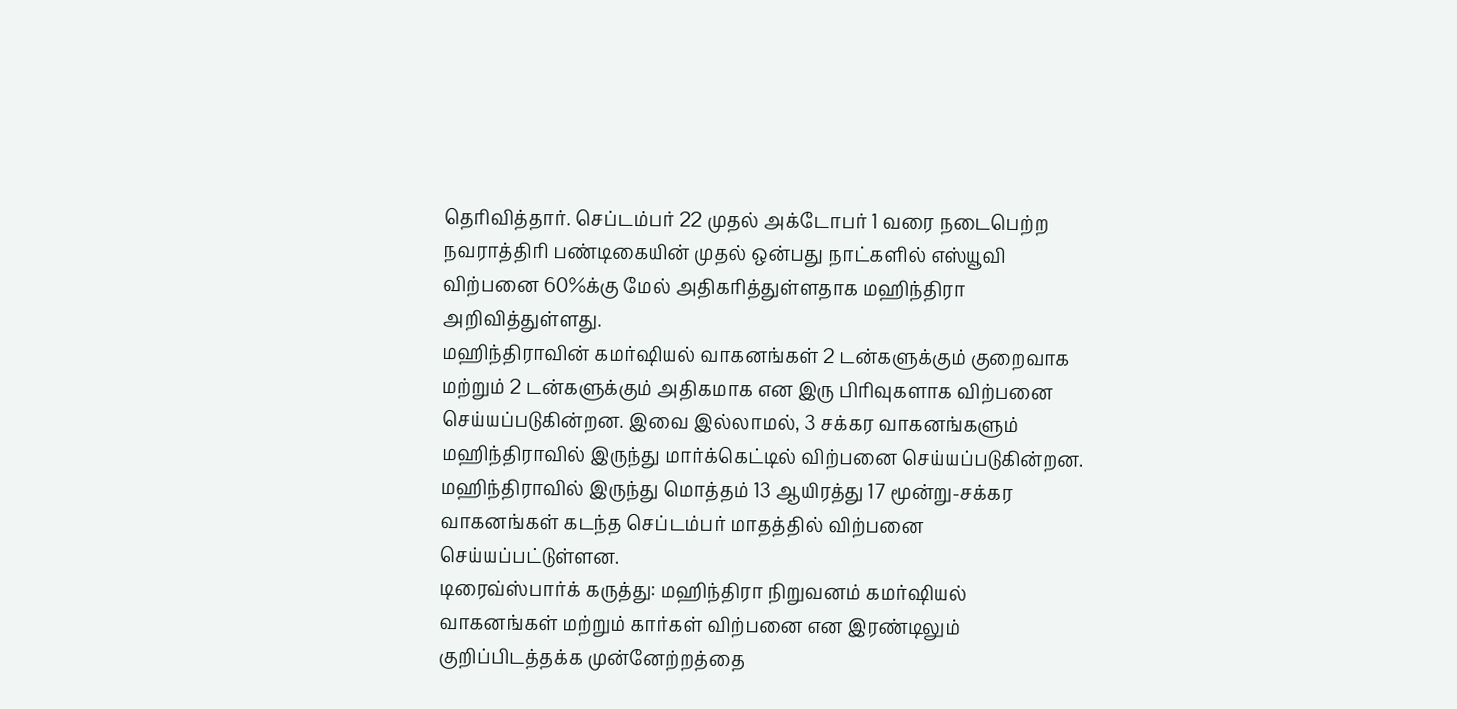தெரிவித்தார். செப்டம்பர் 22 முதல் அக்டோபர் 1 வரை நடைபெற்ற நவராத்திரி பண்டிகையின் முதல் ஒன்பது நாட்களில் எஸ்யூவி விற்பனை 60%க்கு மேல் அதிகரித்துள்ளதாக மஹிந்திரா அறிவித்துள்ளது.
மஹிந்திராவின் கமர்ஷியல் வாகனங்கள் 2 டன்களுக்கும் குறைவாக மற்றும் 2 டன்களுக்கும் அதிகமாக என இரு பிரிவுகளாக விற்பனை செய்யப்படுகின்றன. இவை இல்லாமல், 3 சக்கர வாகனங்களும் மஹிந்திராவில் இருந்து மார்க்கெட்டில் விற்பனை செய்யப்படுகின்றன. மஹிந்திராவில் இருந்து மொத்தம் 13 ஆயிரத்து 17 மூன்று-சக்கர வாகனங்கள் கடந்த செப்டம்பர் மாதத்தில் விற்பனை செய்யப்பட்டுள்ளன.
டிரைவ்ஸ்பார்க் கருத்து: மஹிந்திரா நிறுவனம் கமர்ஷியல் வாகனங்கள் மற்றும் கார்கள் விற்பனை என இரண்டிலும் குறிப்பிடத்தக்க முன்னேற்றத்தை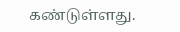கண்டுள்ளது.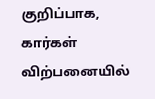குறிப்பாக, கார்கள் விற்பனையில்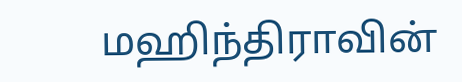மஹிந்திராவின்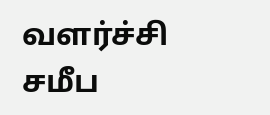வளர்ச்சி சமீப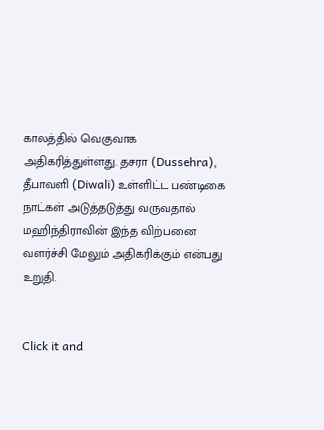காலத்தில் வெகுவாக அதிகரித்துள்ளது. தசரா (Dussehra), தீபாவளி (Diwali) உள்ளிட்ட பண்டிகை நாட்கள் அடுத்தடுத்து வருவதால் மஹிந்திராவின் இந்த விற்பனை வளர்ச்சி மேலும் அதிகரிக்கும் என்பது உறுதி.


Click it and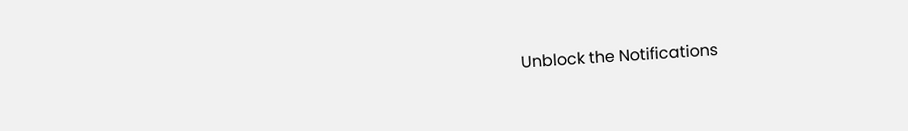Unblock the Notifications